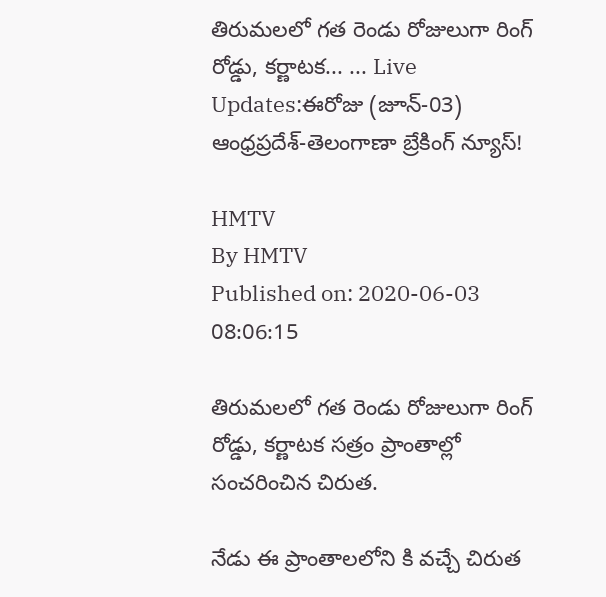తిరుమలలో గత రెండు రోజులుగా రింగ్ రోడ్డు, కర్ణాటక... ... Live Updates:ఈరోజు (జూన్-03) ఆంధ్రప్రదేశ్-తెలంగాణా బ్రేకింగ్ న్యూస్!

HMTV
By HMTV
Published on: 2020-06-03 08:06:15

తిరుమలలో గత రెండు రోజులుగా రింగ్ రోడ్డు, కర్ణాటక సత్రం ప్రాంతాల్లో సంచరించిన చిరుత.

నేడు ఈ ప్రాంతాలలోని కి వచ్చే చిరుత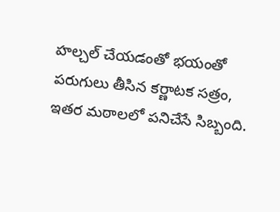హల్చల్ చేయడంతో భయంతో పరుగులు తీసిన కర్ణాటక సత్రం, ఇతర మఠాలలో పనిచేసే సిబ్బంది.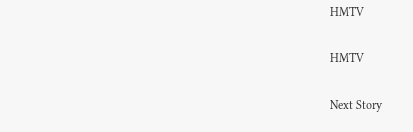HMTV

HMTV

Next Story